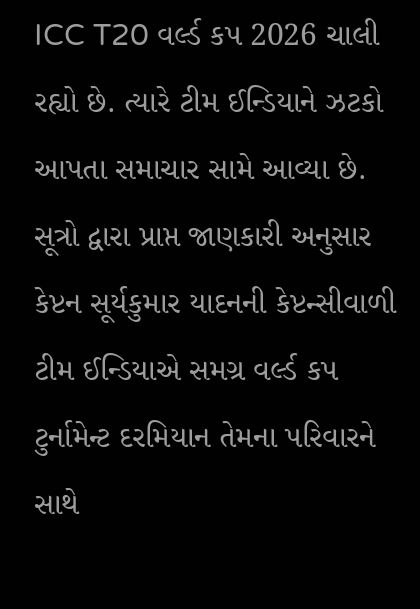ICC T20 વર્લ્ડ કપ 2026 ચાલી રહ્યો છે. ત્યારે ટીમ ઈન્ડિયાને ઝટકો આપતા સમાચાર સામે આવ્યા છે. સૂત્રો દ્વારા પ્રાપ્ત જાણકારી અનુસાર કેપ્ટન સૂર્યકુમાર યાદનની કેપ્ટન્સીવાળી ટીમ ઈન્ડિયાએ સમગ્ર વર્લ્ડ કપ ટુર્નામેન્ટ દરમિયાન તેમના પરિવારને સાથે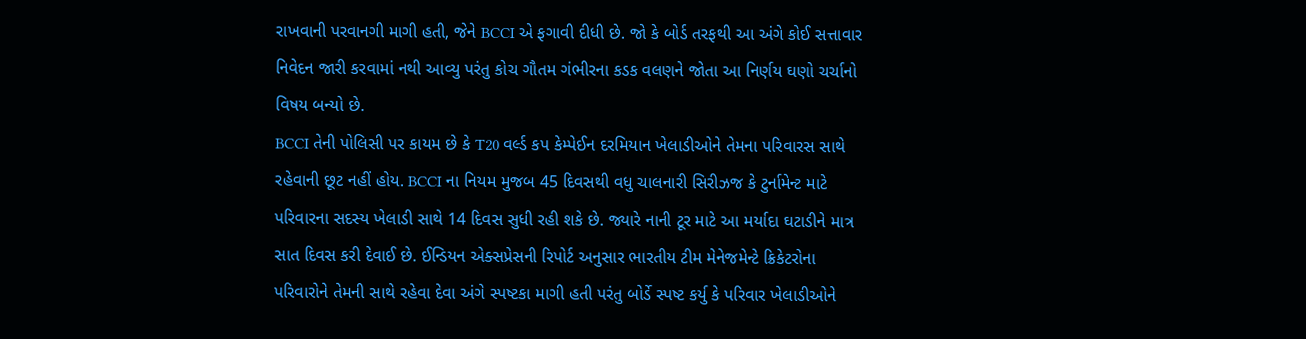રાખવાની પરવાનગી માગી હતી, જેને BCCI એ ફગાવી દીધી છે. જો કે બોર્ડ તરફથી આ અંગે કોઈ સત્તાવાર નિવેદન જારી કરવામાં નથી આવ્યુ પરંતુ કોચ ગૌતમ ગંભીરના કડક વલણને જોતા આ નિર્ણય ઘણો ચર્ચાનો વિષય બન્યો છે.
BCCI તેની પોલિસી પર કાયમ છે કે T20 વર્લ્ડ કપ કેમ્પેઈન દરમિયાન ખેલાડીઓને તેમના પરિવારસ સાથે રહેવાની છૂટ નહીં હોય. BCCI ના નિયમ મુજબ 45 દિવસથી વધુ ચાલનારી સિરીઝજ કે ટુર્નામેન્ટ માટે પરિવારના સદસ્ય ખેલાડી સાથે 14 દિવસ સુધી રહી શકે છે. જ્યારે નાની ટૂર માટે આ મર્યાદા ઘટાડીને માત્ર સાત દિવસ કરી દેવાઈ છે. ઈન્ડિયન એક્સપ્રેસની રિપોર્ટ અનુસાર ભારતીય ટીમ મેનેજમેન્ટે ક્રિકેટરોના પરિવારોને તેમની સાથે રહેવા દેવા અંગે સ્પષ્ટકા માગી હતી પરંતુ બોર્ડે સ્પષ્ટ કર્યુ કે પરિવાર ખેલાડીઓને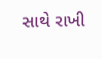સાથે રાખી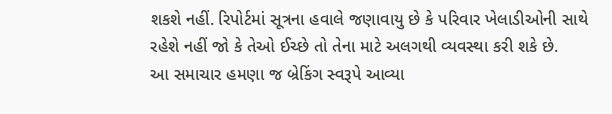શકશે નહીં. રિપોર્ટમાં સૂત્રના હવાલે જણાવાયુ છે કે પરિવાર ખેલાડીઓની સાથે રહેશે નહીં જો કે તેઓ ઈચ્છે તો તેના માટે અલગથી વ્યવસ્થા કરી શકે છે.
આ સમાચાર હમણા જ બ્રેકિંગ સ્વરૂપે આવ્યા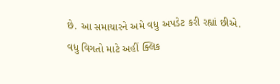છે. આ સમાચારને અમે વધુ અપડેટ કરી રહ્યાં છીએ. વધુ વિગતો માટે અહીં ક્લિક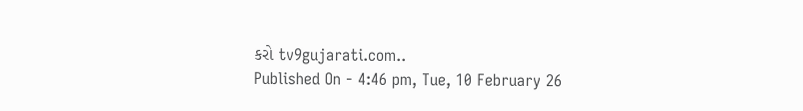કરો tv9gujarati.com..
Published On - 4:46 pm, Tue, 10 February 26